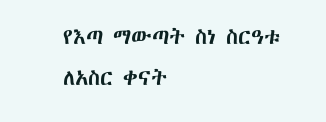የእጣ ማውጣት ስነ ስርዓቱ ለአስር ቀናት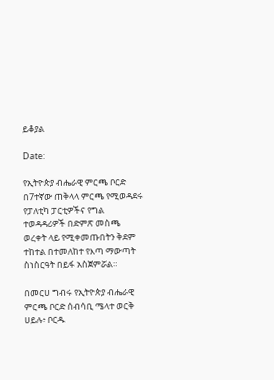ይቆያል

Date:

የኢትዮጵያ ብሔራዊ ምርጫ ቦርድ በ7ተኛው ጠቅላላ ምርጫ የሚወዳደሩ የፓለቲካ ፓርቲዎችና የግል ተወዳዳሪዎች በድምጽ መስጫ ወረቀት ላይ የሚቀመጡበትን ቅደም ተከተል በተመለከተ የእጣ ማውጣት ስነስርዓት በይፋ አስጀምሯል።

በመርሀ ግብሩ የኢትዮጵያ ብሔራዊ ምርጫ ቦርድ ሰብሳቢ ሜላተ ወርቅ ሀይሉ፥ ቦርዱ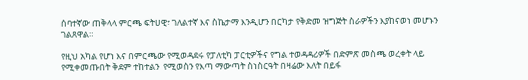ሰባተኛው ጠቅላላ ምርጫ ፍትሀዊ፣ ገለልተኛ እና ስኬታማ እንዲሆን በርካታ የቅድመ ዝግጅት ስራዎችን እያከናወነ መሆኑን ገልጸዋል።

የዚህ አካል የሆነ እና በምርጫው የሚወዳደሩ የፓለቲካ ፓርቲዎችና የግል ተወዳዳሪዎች በድምጽ መስጫ ወረቀት ላይ የሚቀመጡበት ቅደም ተከተልን  የሚወስን የእጣ ማውጣት ስነስርዓት በዛሬው እለት በይፋ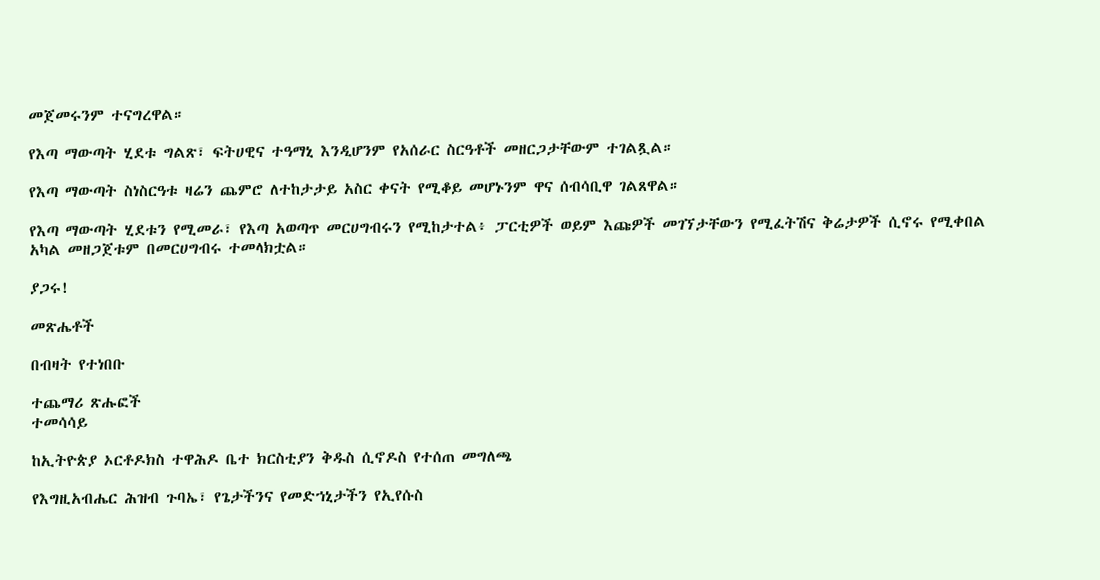መጀመሩንም ተናግረዋል።

የእጣ ማውጣት ሂደቱ ግልጽ፣ ፍትሀዊና ተዓማኒ እንዲሆንም የአሰራር ስርዓቶች መዘርጋታቸውም ተገልጿል።

የእጣ ማውጣት ስነስርዓቱ ዛሬን ጨምሮ ለተከታታይ አስር ቀናት የሚቆይ መሆኑንም ዋና ሰብሳቢዋ ገልጸዋል።

የእጣ ማውጣት ሂደቱን የሚመራ፣ የእጣ አወጣጥ መርሀግብሩን የሚከታተል፥ ፓርቲዎች ወይም እጩዎች መገኘታቸውን የሚፈትሽና ቅሬታዎች ሲኖሩ የሚቀበል አካል መዘጋጀቱም በመርሀግብሩ ተመላክቷል።

ያጋሩ!

መጽሔቶች

በብዛት የተነበቡ

ተጨማሪ ጽሑፎች
ተመሳሳይ

ከኢትዮጵያ ኦርቶዶክስ ተዋሕዶ ቤተ ክርስቲያን ቅዱስ ሲኖዶስ የተሰጠ መግለጫ

የእግዚአብሔር ሕዝብ ጉባኤ፣ የጌታችንና የመድኀኒታችን የኢየሱስ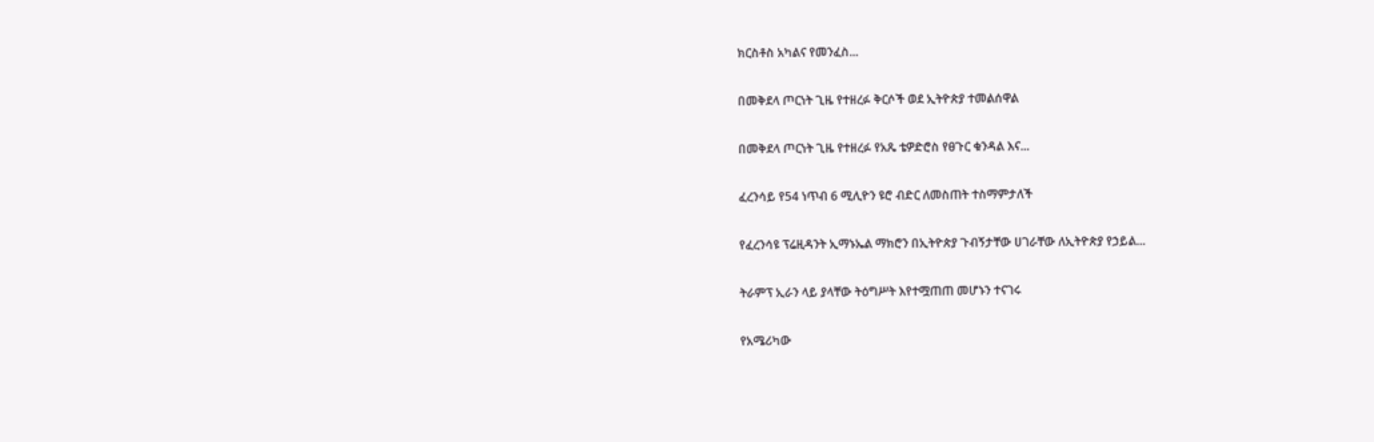ክርስቶስ አካልና የመንፈስ...

በመቅደላ ጦርነት ጊዜ የተዘረፉ ቅርሶች ወደ ኢትዮጵያ ተመልሰዋል

በመቅደላ ጦርነት ጊዜ የተዘረፉ የአጼ ቴዎድሮስ የፀጉር ቁንዳል እና...

ፈረንሳይ የ54 ነጥብ 6 ሚሊዮን ዩሮ ብድር ለመስጠት ተስማምታለች

የፈረንሳዩ ፕሬዚዳንት ኢማኑኤል ማክሮን በኢትዮጵያ ጉብኝታቸው ሀገራቸው ለኢትዮጵያ የኃይል...

ትራምፕ ኢራን ላይ ያላቸው ትዕግሥት እየተሟጠጠ መሆኑን ተናገሩ

የአሜሪካው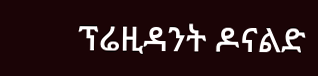ፕሬዚዳንት ዶናልድ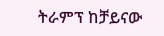ትራምፕ ከቻይናው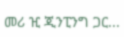መሪ ዢ ጂንፒንግ ጋር...